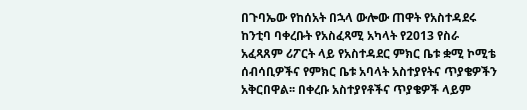በጉባኤው የከሰአት በኋላ ውሎው ጠዋት የአስተዳደሩ ከንቲባ ባቀረቡት የአስፈጻሚ አካላት የ2013 የስራ አፈጻጸም ሪፖርት ላይ የአስተዳደር ምክር ቤቱ ቋሚ ኮሚቴ ሰብሳቢዎችና የምክር ቤቱ አባላት አስተያየትና ጥያቄዎችን አቅርበዋል፡፡ በቀረቡ አስተያየቶችና ጥያቄዎች ላይም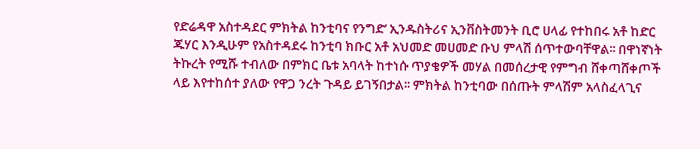የድሬዳዋ አስተዳደር ምክትል ከንቲባና የንግድ’ ኢንዱስትሪና ኢንቨስትመንት ቢሮ ሀላፊ የተከበሩ አቶ ከድር ጁሃር እንዲሁም የአስተዳደሩ ከንቲባ ክቡር አቶ አህመድ መሀመድ ቡህ ምላሽ ሰጥተውባቸዋል፡፡ በዋነኛነት ትኩረት የሚሹ ተብለው በምክር ቤቱ አባላት ከተነሱ ጥያቄዎች መሃል በመሰረታዊ የምግብ ሸቀጣሸቀጦች ላይ እየተከሰተ ያለው የዋጋ ንረት ጉዳይ ይገኝበታል፡፡ ምክትል ከንቲባው በሰጡት ምላሽም አላስፈላጊና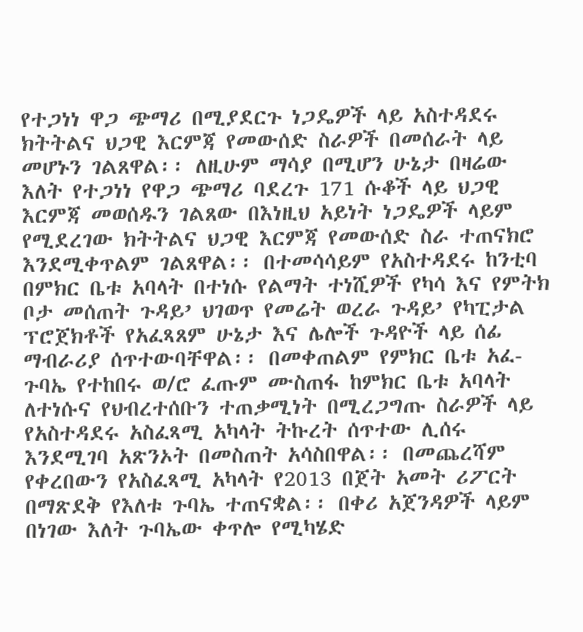የተጋነነ ዋጋ ጭማሪ በሚያደርጉ ነጋዴዎች ላይ አስተዳደሩ ክትትልና ህጋዊ እርምጃ የመውሰድ ስራዎች በመሰራት ላይ መሆኑን ገልጸዋል፡፡ ለዚሁም ማሳያ በሚሆን ሁኔታ በዛሬው እለት የተጋነነ የዋጋ ጭማሪ ባደረጉ 171 ሱቆች ላይ ህጋዊ እርምጃ መወሰዱን ገልጸው በእነዚህ አይነት ነጋዴዎች ላይም የሚደረገው ክትትልና ህጋዊ እርምጃ የመውሰድ ስራ ተጠናክሮ እንደሚቀጥልም ገልጸዋል፡፡ በተመሳሳይም የአስተዳደሩ ከንቲባ በምክር ቤቱ አባላት በተነሱ የልማት ተነሺዎች የካሳ እና የምትክ ቦታ መሰጠት ጉዳይ’ ህገወጥ የመሬት ወረራ ጉዳይ’ የካፒታል ፕሮጀክቶች የአፈጻጸም ሁኔታ እና ሌሎች ጉዳዮች ላይ ሰፊ ማብራሪያ ሰጥተውባቸዋል፡፡ በመቀጠልም የምክር ቤቱ አፈ-ጉባኤ የተከበሩ ወ/ሮ ፈጡም ሙስጠፋ ከምክር ቤቱ አባላት ለተነሱና የህብረተሰቡን ተጠቃሚነት በሚረጋግጡ ስራዎች ላይ የአስተዳደሩ አስፈጻሚ አካላት ትኩረት ሰጥተው ሊሰሩ እንደሚገባ አጽንኦት በመስጠት አሳስበዋል፡፡ በመጨረሻም የቀረበውን የአስፈጻሚ አካላት የ2013 በጀት አመት ሪፖርት በማጽደቅ የእለቱ ጉባኤ ተጠናቋል፡፡ በቀሪ አጀንዳዎች ላይም በነገው እለት ጉባኤው ቀጥሎ የሚካሄድ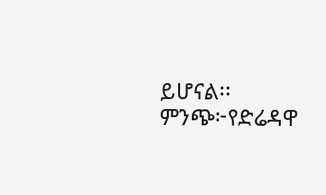ይሆናል፡፡
ምንጭ፦የድሬዳዋ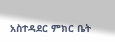አስተዳደር ምክር ቤት